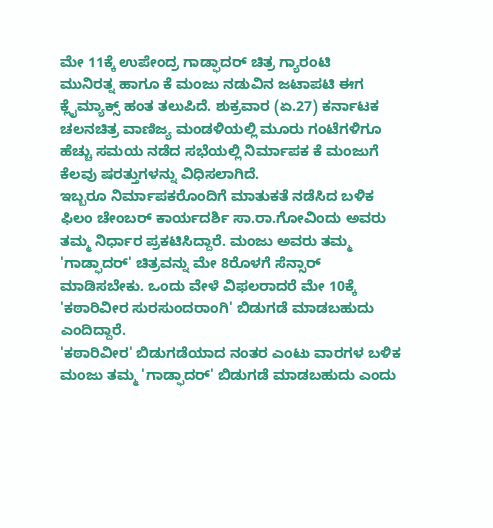ಮೇ 11ಕ್ಕೆ ಉಪೇಂದ್ರ ಗಾಡ್ಫಾದರ್ ಚಿತ್ರ ಗ್ಯಾರಂಟಿ
ಮುನಿರತ್ನ ಹಾಗೂ ಕೆ ಮಂಜು ನಡುವಿನ ಜಟಾಪಟಿ ಈಗ ಕ್ಲೈಮ್ಯಾಕ್ಸ್ ಹಂತ ತಲುಪಿದೆ. ಶುಕ್ರವಾರ (ಏ.27) ಕರ್ನಾಟಕ ಚಲನಚಿತ್ರ ವಾಣಿಜ್ಯ ಮಂಡಳಿಯಲ್ಲಿ ಮೂರು ಗಂಟೆಗಳಿಗೂ ಹೆಚ್ಚು ಸಮಯ ನಡೆದ ಸಭೆಯಲ್ಲಿ ನಿರ್ಮಾಪಕ ಕೆ ಮಂಜುಗೆ ಕೆಲವು ಷರತ್ತುಗಳನ್ನು ವಿಧಿಸಲಾಗಿದೆ.
ಇಬ್ಬರೂ ನಿರ್ಮಾಪಕರೊಂದಿಗೆ ಮಾತುಕತೆ ನಡೆಸಿದ ಬಳಿಕ ಫಿಲಂ ಚೇಂಬರ್ ಕಾರ್ಯದರ್ಶಿ ಸಾ.ರಾ.ಗೋವಿಂದು ಅವರು ತಮ್ಮ ನಿರ್ಧಾರ ಪ್ರಕಟಿಸಿದ್ದಾರೆ. ಮಂಜು ಅವರು ತಮ್ಮ 'ಗಾಡ್ಫಾದರ್' ಚಿತ್ರವನ್ನು ಮೇ 8ರೊಳಗೆ ಸೆನ್ಸಾರ್ ಮಾಡಿಸಬೇಕು. ಒಂದು ವೇಳೆ ವಿಫಲರಾದರೆ ಮೇ 10ಕ್ಕೆ 'ಕಠಾರಿವೀರ ಸುರಸುಂದರಾಂಗಿ' ಬಿಡುಗಡೆ ಮಾಡಬಹುದು ಎಂದಿದ್ದಾರೆ.
'ಕಠಾರಿವೀರ' ಬಿಡುಗಡೆಯಾದ ನಂತರ ಎಂಟು ವಾರಗಳ ಬಳಿಕ ಮಂಜು ತಮ್ಮ 'ಗಾಡ್ಫಾದರ್' ಬಿಡುಗಡೆ ಮಾಡಬಹುದು ಎಂದು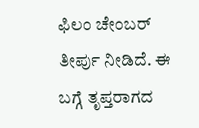ಫಿಲಂ ಚೇಂಬರ್ ತೀರ್ಪು ನೀಡಿದೆ. ಈ ಬಗ್ಗೆ ತೃಪ್ತರಾಗದ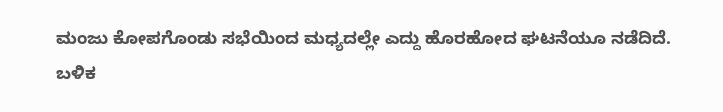ಮಂಜು ಕೋಪಗೊಂಡು ಸಭೆಯಿಂದ ಮಧ್ಯದಲ್ಲೇ ಎದ್ದು ಹೊರಹೋದ ಘಟನೆಯೂ ನಡೆದಿದೆ.
ಬಳಿಕ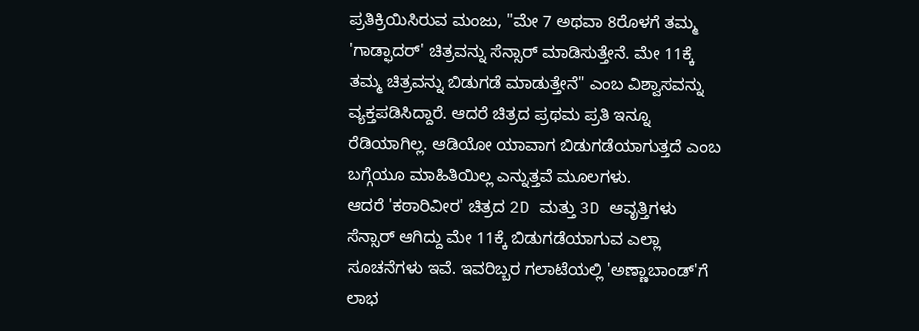ಪ್ರತಿಕ್ರಿಯಿಸಿರುವ ಮಂಜು, "ಮೇ 7 ಅಥವಾ 8ರೊಳಗೆ ತಮ್ಮ 'ಗಾಡ್ಫಾದರ್' ಚಿತ್ರವನ್ನು ಸೆನ್ಸಾರ್ ಮಾಡಿಸುತ್ತೇನೆ. ಮೇ 11ಕ್ಕೆ ತಮ್ಮ ಚಿತ್ರವನ್ನು ಬಿಡುಗಡೆ ಮಾಡುತ್ತೇನೆ" ಎಂಬ ವಿಶ್ವಾಸವನ್ನು ವ್ಯಕ್ತಪಡಿಸಿದ್ದಾರೆ. ಆದರೆ ಚಿತ್ರದ ಪ್ರಥಮ ಪ್ರತಿ ಇನ್ನೂ ರೆಡಿಯಾಗಿಲ್ಲ. ಆಡಿಯೋ ಯಾವಾಗ ಬಿಡುಗಡೆಯಾಗುತ್ತದೆ ಎಂಬ ಬಗ್ಗೆಯೂ ಮಾಹಿತಿಯಿಲ್ಲ ಎನ್ನುತ್ತವೆ ಮೂಲಗಳು.
ಆದರೆ 'ಕಠಾರಿವೀರ' ಚಿತ್ರದ 2D ಮತ್ತು 3D ಆವೃತ್ತಿಗಳು ಸೆನ್ಸಾರ್ ಆಗಿದ್ದು ಮೇ 11ಕ್ಕೆ ಬಿಡುಗಡೆಯಾಗುವ ಎಲ್ಲಾ ಸೂಚನೆಗಳು ಇವೆ. ಇವರಿಬ್ಬರ ಗಲಾಟೆಯಲ್ಲಿ 'ಅಣ್ಣಾಬಾಂಡ್'ಗೆ ಲಾಭ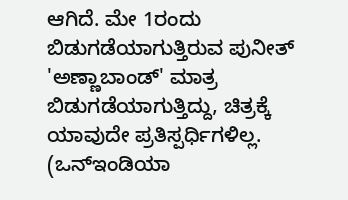ಆಗಿದೆ. ಮೇ 1ರಂದು ಬಿಡುಗಡೆಯಾಗುತ್ತಿರುವ ಪುನೀತ್ 'ಅಣ್ಣಾಬಾಂಡ್' ಮಾತ್ರ ಬಿಡುಗಡೆಯಾಗುತ್ತಿದ್ದು, ಚಿತ್ರಕ್ಕೆ ಯಾವುದೇ ಪ್ರತಿಸ್ಪರ್ಧಿಗಳಿಲ್ಲ. (ಒನ್ಇಂಡಿಯಾ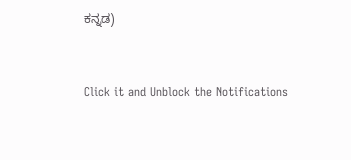ಕನ್ನಡ)


Click it and Unblock the Notifications